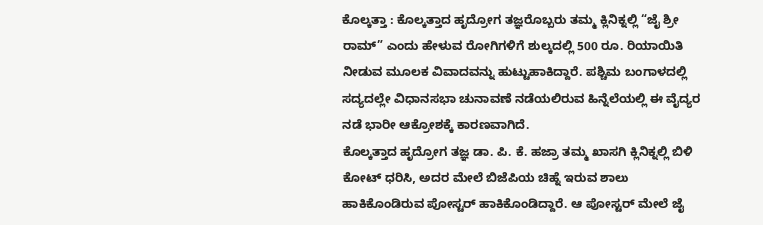ಕೊಲ್ಕತ್ತಾ : ಕೊಲ್ಕತ್ತಾದ ಹೃದ್ರೋಗ ತಜ್ಞರೊಬ್ಬರು ತಮ್ಮ ಕ್ಲಿನಿಕ್ನಲ್ಲಿ “ಜೈ ಶ್ರೀ ರಾಮ್” ಎಂದು ಹೇಳುವ ರೋಗಿಗಳಿಗೆ ಶುಲ್ಕದಲ್ಲಿ 500 ರೂ. ರಿಯಾಯಿತಿ ನೀಡುವ ಮೂಲಕ ವಿವಾದವನ್ನು ಹುಟ್ಟುಹಾಕಿದ್ದಾರೆ. ಪಶ್ಚಿಮ ಬಂಗಾಳದಲ್ಲಿ ಸದ್ಯದಲ್ಲೇ ವಿಧಾನಸಭಾ ಚುನಾವಣೆ ನಡೆಯಲಿರುವ ಹಿನ್ನೆಲೆಯಲ್ಲಿ ಈ ವೈದ್ಯರ ನಡೆ ಭಾರೀ ಆಕ್ರೋಶಕ್ಕೆ ಕಾರಣವಾಗಿದೆ.
ಕೊಲ್ಕತ್ತಾದ ಹೃದ್ರೋಗ ತಜ್ಞ ಡಾ. ಪಿ. ಕೆ. ಹಜ್ರಾ ತಮ್ಮ ಖಾಸಗಿ ಕ್ಲಿನಿಕ್ನಲ್ಲಿ ಬಿಳಿ ಕೋಟ್ ಧರಿಸಿ, ಅದರ ಮೇಲೆ ಬಿಜೆಪಿಯ ಚಿಹ್ನೆ ಇರುವ ಶಾಲು ಹಾಕಿಕೊಂಡಿರುವ ಪೋಸ್ಟರ್ ಹಾಕಿಕೊಂಡಿದ್ದಾರೆ. ಆ ಪೋಸ್ಟರ್ ಮೇಲೆ ಜೈ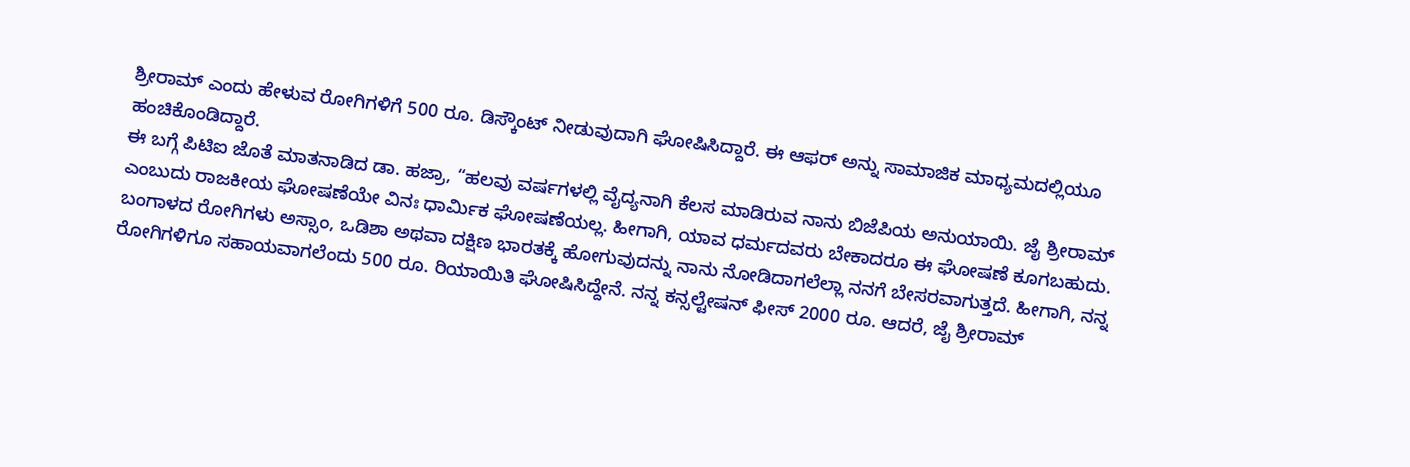ಶ್ರೀರಾಮ್ ಎಂದು ಹೇಳುವ ರೋಗಿಗಳಿಗೆ 500 ರೂ. ಡಿಸ್ಕೌಂಟ್ ನೀಡುವುದಾಗಿ ಘೋಷಿಸಿದ್ದಾರೆ. ಈ ಆಫರ್ ಅನ್ನು ಸಾಮಾಜಿಕ ಮಾಧ್ಯಮದಲ್ಲಿಯೂ ಹಂಚಿಕೊಂಡಿದ್ದಾರೆ.
ಈ ಬಗ್ಗೆ ಪಿಟಿಐ ಜೊತೆ ಮಾತನಾಡಿದ ಡಾ. ಹಜ್ರಾ, “ಹಲವು ವರ್ಷಗಳಲ್ಲಿ ವೈದ್ಯನಾಗಿ ಕೆಲಸ ಮಾಡಿರುವ ನಾನು ಬಿಜೆಪಿಯ ಅನುಯಾಯಿ. ಜೈ ಶ್ರೀರಾಮ್ ಎಂಬುದು ರಾಜಕೀಯ ಘೋಷಣೆಯೇ ವಿನಃ ಧಾರ್ಮಿಕ ಘೋಷಣೆಯಲ್ಲ. ಹೀಗಾಗಿ, ಯಾವ ಧರ್ಮದವರು ಬೇಕಾದರೂ ಈ ಘೋಷಣೆ ಕೂಗಬಹುದು.
ಬಂಗಾಳದ ರೋಗಿಗಳು ಅಸ್ಸಾಂ, ಒಡಿಶಾ ಅಥವಾ ದಕ್ಷಿಣ ಭಾರತಕ್ಕೆ ಹೋಗುವುದನ್ನು ನಾನು ನೋಡಿದಾಗಲೆಲ್ಲಾ ನನಗೆ ಬೇಸರವಾಗುತ್ತದೆ. ಹೀಗಾಗಿ, ನನ್ನ ರೋಗಿಗಳಿಗೂ ಸಹಾಯವಾಗಲೆಂದು 500 ರೂ. ರಿಯಾಯಿತಿ ಘೋಷಿಸಿದ್ದೇನೆ. ನನ್ನ ಕನ್ಸಲ್ಟೇಷನ್ ಫೀಸ್ 2000 ರೂ. ಆದರೆ, ಜೈ ಶ್ರೀರಾಮ್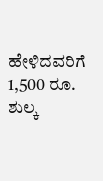ಹೇಳಿದವರಿಗೆ 1,500 ರೂ. ಶುಲ್ಕ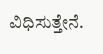ವಿಧಿಸುತ್ತೇನೆ.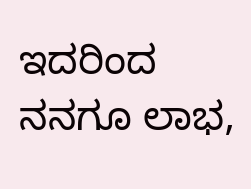ಇದರಿಂದ ನನಗೂ ಲಾಭ,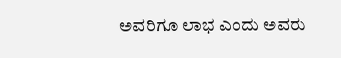ಅವರಿಗೂ ಲಾಭ ಎಂದು ಅವರು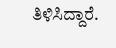ತಿಳಿಸಿದ್ದಾರೆ.